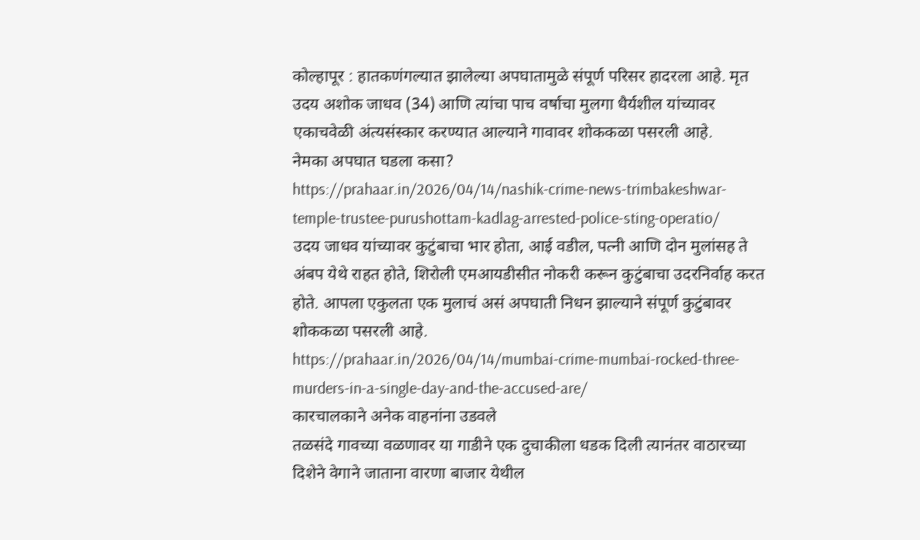कोल्हापूर : हातकणंगल्यात झालेल्या अपघातामुळे संपूर्ण परिसर हादरला आहे. मृत उदय अशोक जाधव (34) आणि त्यांचा पाच वर्षाचा मुलगा धैर्यशील यांच्यावर एकाचवेळी अंत्यसंस्कार करण्यात आल्याने गावावर शोककळा पसरली आहे.
नेमका अपघात घडला कसा?
https://prahaar.in/2026/04/14/nashik-crime-news-trimbakeshwar-temple-trustee-purushottam-kadlag-arrested-police-sting-operatio/
उदय जाधव यांच्यावर कुटुंबाचा भार होता, आई वडील, पत्नी आणि दोन मुलांसह ते अंबप येथे राहत होते, शिरोली एमआयडीसीत नोकरी करून कुटुंबाचा उदरनिर्वाह करत होते. आपला एकुलता एक मुलाचं असं अपघाती निधन झाल्याने संपूर्ण कुटुंबावर शोककळा पसरली आहे.
https://prahaar.in/2026/04/14/mumbai-crime-mumbai-rocked-three-murders-in-a-single-day-and-the-accused-are/
कारचालकाने अनेक वाहनांना उडवले
तळसंदे गावच्या वळणावर या गाडीने एक दुचाकीला धडक दिली त्यानंतर वाठारच्या दिशेने वेगाने जाताना वारणा बाजार येथील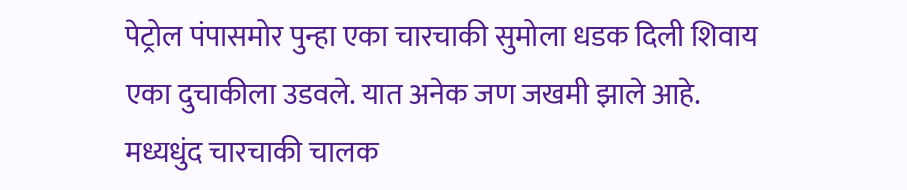पेट्रोल पंपासमोर पुन्हा एका चारचाकी सुमोला धडक दिली शिवाय एका दुचाकीला उडवले. यात अनेक जण जखमी झाले आहे. मध्यधुंद चारचाकी चालक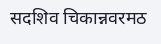सदशिव चिकान्नवरमठ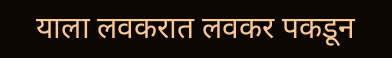याला लवकरात लवकर पकडून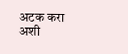अटक करा अशी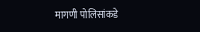मागणी पोलिसांकडे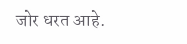जोर धरत आहे.